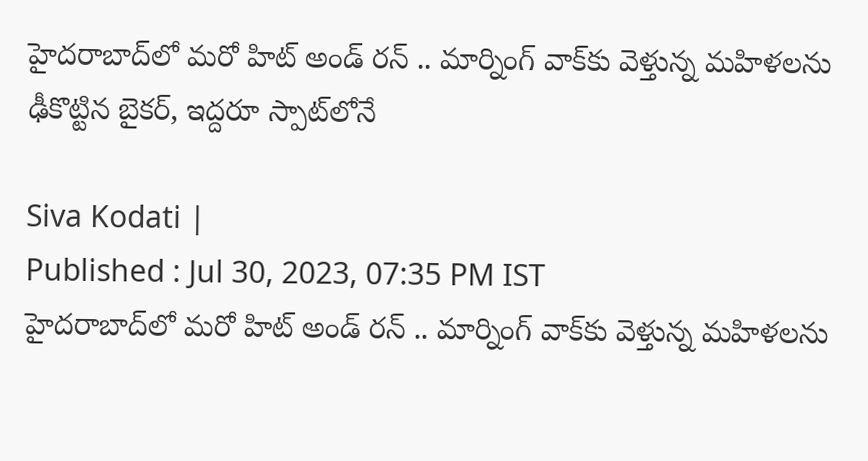హైదరాబాద్‌లో మరో హిట్ అండ్ రన్ .. మార్నింగ్ వాక్‌కు వెళ్తున్న మహిళలను ఢీకొట్టిన బైకర్, ఇద్దరూ స్పాట్‌లోనే

Siva Kodati |
Published : Jul 30, 2023, 07:35 PM IST
హైదరాబాద్‌లో మరో హిట్ అండ్ రన్ .. మార్నింగ్ వాక్‌కు వెళ్తున్న మహిళలను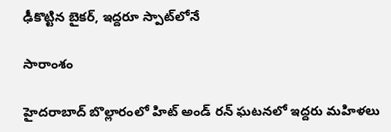ఢీకొట్టిన బైకర్, ఇద్దరూ స్పాట్‌లోనే

సారాంశం

హైదరాబాద్ బొల్లారంలో హిట్ అండ్ రన్ ఘటనలో ఇద్దరు మహిళలు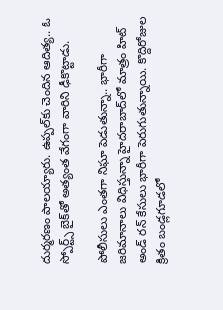దుర్మరణం పాలయ్యారు. ఉప్పల్‌కు చెందిన ఆదిత్య.. ఓ స్పోర్ట్స్ బైక్‌తో అత్యంత వేగంగా వారిని ఢీకొట్టాడు.

పోలీసులు ఎంతగా నిఘా పెడుతున్నా.. భారీగా జరిమానాలు విధిస్తున్నా హైదరాబాద్‌లో మాత్రం హిట్ అండ్ రన్ కేసులు భారీగా పెరుగుతున్నాయి. కొద్దిరోజుల క్రితం బండ్లగూడలో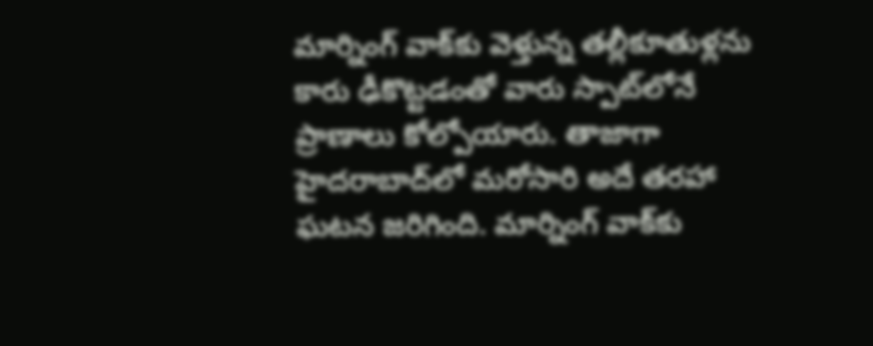మార్నింగ్ వాక్‌కు వెళ్తున్న తల్లీకూతుళ్లను కారు ఢీకొట్టడంతో వారు స్పాట్‌లోనే ప్రాణాలు కోల్పోయారు. తాజాగా హైదరాబాద్‌లో మరోసారి అదే తరహా ఘటన జరిగింది. మార్నింగ్ వాక్‌కు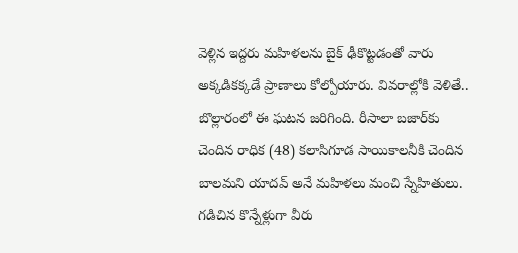వెళ్లిన ఇద్దరు మహిళలను బైక్ ఢీకొట్టడంతో వారు అక్కడికక్కడే ప్రాణాలు కోల్పోయారు. వివరాల్లోకి వెళితే.. బొల్లారంలో ఈ ఘటన జరిగింది. రీసాలా బజార్‌కు చెందిన రాధిక (48) కలాసిగూడ సాయికాలనీకి చెందిన బాలమని యాదవ్ అనే మహిళలు మంచి స్నేహితులు. గడిచిన కొన్నేళ్లుగా వీరు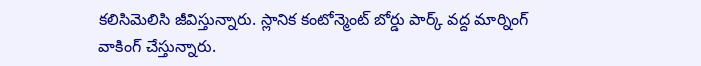కలిసిమెలిసి జీవిస్తున్నారు. స్లానిక కంటోన్మెంట్ బోర్డు పార్క్ వద్ద మార్నింగ్ వాకింగ్ చేస్తున్నారు.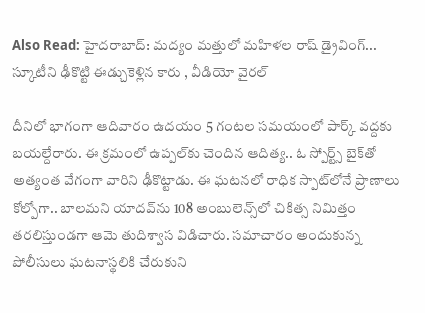Also Read: హైదరాబాద్‌: మద్యం మత్తులో మహిళల రాష్ డ్రైవింగ్... స్కూటీని ఢీకొట్టి ఈడ్చుకెళ్లిన కారు , వీడియో వైరల్

దీనిలో భాగంగా ఆదివారం ఉదయం 5 గంటల సమయంలో పార్క్ వద్దకు బయల్దేరారు. ఈ క్రమంలో ఉప్పల్‌కు చెందిన ఆదిత్య.. ఓ స్పోర్ట్స్ బైక్‌తో అత్యంత వేగంగా వారిని ఢీకొట్టాడు. ఈ ఘటనలో రాధిక స్పాట్‌లోనే ప్రాణాలు కోల్పోగా.. బాలమని యాదవ్‌ను 108 అంబులెన్స్‌లో చికిత్స నిమిత్తం తరలిస్తుండగా ఆమె తుదిశ్వాస విడిచారు. సమాచారం అందుకున్న పోలీసులు ఘటనాస్థలికి చేరుకుని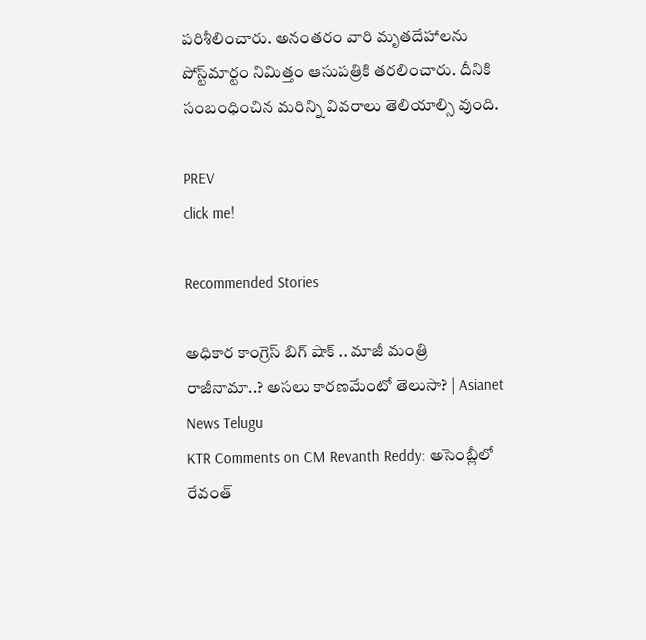పరిశీలించారు. అనంతరం వారి మృతదేహాలను పోస్ట్‌మార్టం నిమిత్తం ఆసుపత్రికి తరలించారు. దీనికి సంబంధించిన మరిన్ని వివరాలు తెలియాల్సి వుంది.

PREV
click me!

Recommended Stories

అధికార కాంగ్రెస్ బిగ్ షాక్ .. మాజీ మంత్రి రాజీనామా..? అసలు కారణమేంటో తెలుసా? | Asianet News Telugu
KTR Comments on CM Revanth Reddy: అసెంబ్లీలో రేవంత్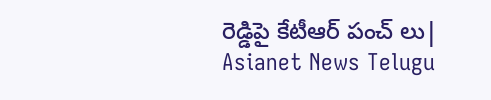రెడ్డిపై కేటీఆర్ పంచ్ లు| Asianet News Telugu